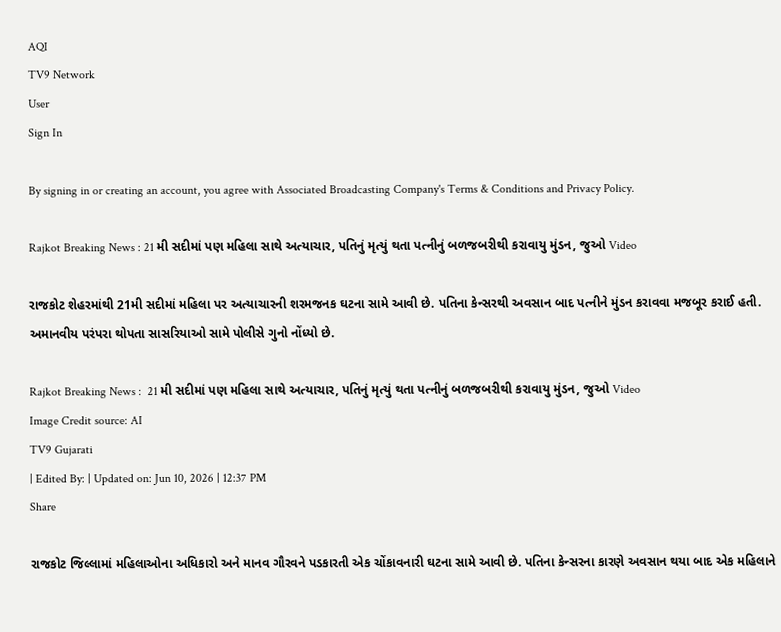AQI
TV9 Network
User
Sign In

By signing in or creating an account, you agree with Associated Broadcasting Company's Terms & Conditions and Privacy Policy.

Rajkot Breaking News : 21 મી સદીમાં પણ મહિલા સાથે અત્યાચાર, પતિનું મૃત્યું થતા પત્નીનું બળજબરીથી કરાવાયુ મુંડન, જુઓ Video

રાજકોટ શેહરમાંથી 21મી સદીમાં મહિલા પર અત્યાચારની શરમજનક ઘટના સામે આવી છે. પતિના કેન્સરથી અવસાન બાદ પત્નીને મુંડન કરાવવા મજબૂર કરાઈ હતી. અમાનવીય પરંપરા થોપતા સાસરિયાઓ સામે પોલીસે ગુનો નોંધ્યો છે.

Rajkot Breaking News :  21 મી સદીમાં પણ મહિલા સાથે અત્યાચાર, પતિનું મૃત્યું થતા પત્નીનું બળજબરીથી કરાવાયુ મુંડન, જુઓ Video
Image Credit source: AI
TV9 Gujarati
| Edited By: | Updated on: Jun 10, 2026 | 12:37 PM
Share

રાજકોટ જિલ્લામાં મહિલાઓના અધિકારો અને માનવ ગૌરવને પડકારતી એક ચોંકાવનારી ઘટના સામે આવી છે. પતિના કેન્સરના કારણે અવસાન થયા બાદ એક મહિલાને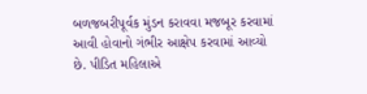બળજબરીપૂર્વક મુંડન કરાવવા મજબૂર કરવામાં આવી હોવાનો ગંભીર આક્ષેપ કરવામાં આવ્યો છે. પીડિત મહિલાએ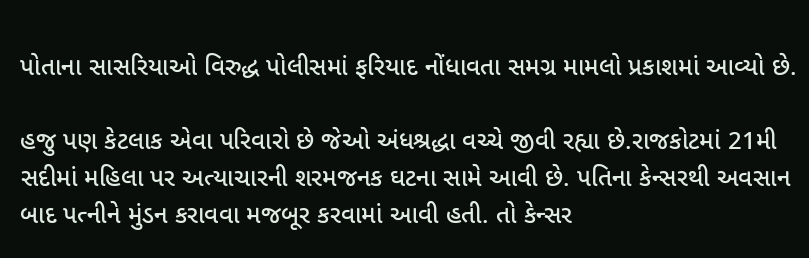પોતાના સાસરિયાઓ વિરુદ્ધ પોલીસમાં ફરિયાદ નોંધાવતા સમગ્ર મામલો પ્રકાશમાં આવ્યો છે.

હજુ પણ કેટલાક એવા પરિવારો છે જેઓ અંધશ્રદ્ધા વચ્ચે જીવી રહ્યા છે.રાજકોટમાં 21મી સદીમાં મહિલા પર અત્યાચારની શરમજનક ઘટના સામે આવી છે. પતિના કેન્સરથી અવસાન બાદ પત્નીને મુંડન કરાવવા મજબૂર કરવામાં આવી હતી. તો કેન્સર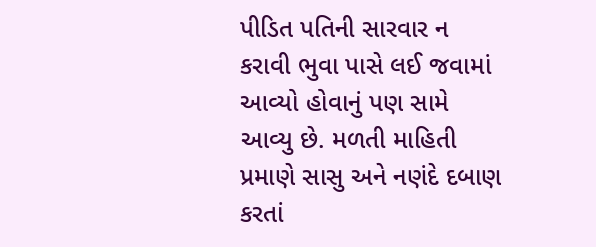પીડિત પતિની સારવાર ન કરાવી ભુવા પાસે લઈ જવામાં આવ્યો હોવાનું પણ સામે આવ્યુ છે. મળતી માહિતી પ્રમાણે સાસુ અને નણંદે દબાણ કરતાં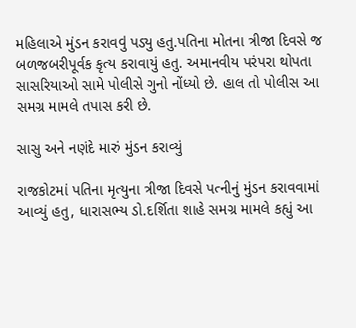મહિલાએ મુંડન કરાવવું પડ્યુ હતુ.પતિના મોતના ત્રીજા દિવસે જ બળજબરીપૂર્વક કૃત્ય કરાવાયું હતુ. અમાનવીય પરંપરા થોપતા સાસરિયાઓ સામે પોલીસે ગુનો નોંધ્યો છે. હાલ તો પોલીસ આ સમગ્ર મામલે તપાસ કરી છે.

સાસુ અને નણંદે મારું મુંડન કરાવ્યું

રાજકોટમાં પતિના મૃત્યુના ત્રીજા દિવસે પત્નીનું મુંડન કરાવવામાં આવ્યું હતુ, ધારાસભ્ય ડો.દર્શિતા શાહે સમગ્ર મામલે કહ્યું આ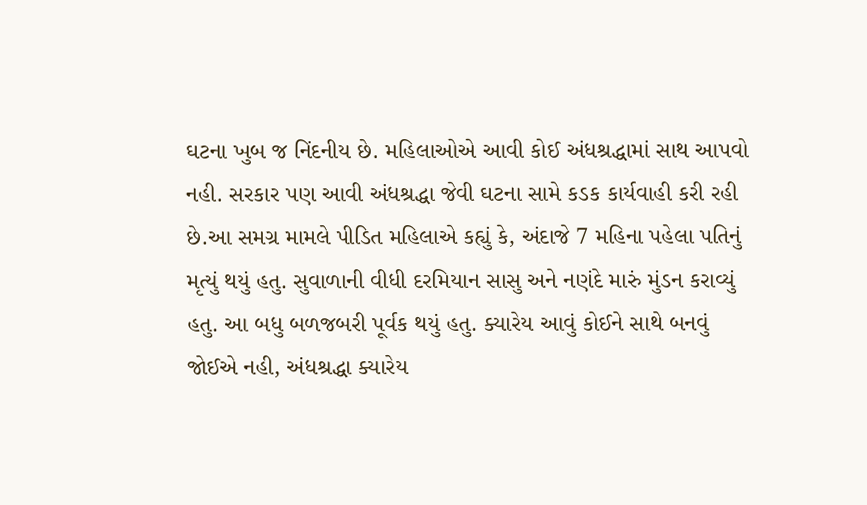ઘટના ખુબ જ નિંદનીય છે. મહિલાઓએ આવી કોઈ અંધશ્રદ્ધામાં સાથ આપવો નહી. સરકાર પણ આવી અંધશ્રદ્ધા જેવી ઘટના સામે કડક કાર્યવાહી કરી રહી છે.આ સમગ્ર મામલે પીડિત મહિલાએ કહ્યું કે, અંદાજે 7 મહિના પહેલા પતિનું મૃત્યું થયું હતુ. સુવાળાની વીધી દરમિયાન સાસુ અને નણંદે મારું મુંડન કરાવ્યું હતુ. આ બધુ બળજબરી પૂર્વક થયું હતુ. ક્યારેય આવું કોઈને સાથે બનવું જોઈએ નહી, અંધશ્રદ્ધા ક્યારેય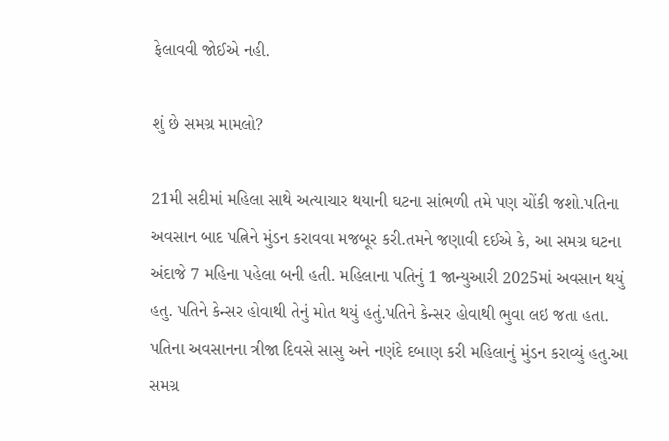ફેલાવવી જોઈએ નહી.

શું છે સમગ્ર મામલો?

21મી સદીમાં મહિલા સાથે અત્યાચાર થયાની ઘટના સાંભળી તમે પણ ચોંકી જશો.પતિના અવસાન બાદ પત્નિને મુંડન કરાવવા મજબૂર કરી.તમને જણાવી દઈએ કે, આ સમગ્ર ઘટના અંદાજે 7 મહિના પહેલા બની હતી. મહિલાના પતિનું 1 જાન્યુઆરી 2025માં અવસાન થયું હતુ. પતિને કેન્સર હોવાથી તેનું મોત થયું હતું.પતિને કેન્સર હોવાથી ભુવા લઇ જતા હતા. પતિના અવસાનના ત્રીજા દિવસે સાસુ અને નણંદે દબાણ કરી મહિલાનું મુંડન કરાવ્યું હતુ.આ સમગ્ર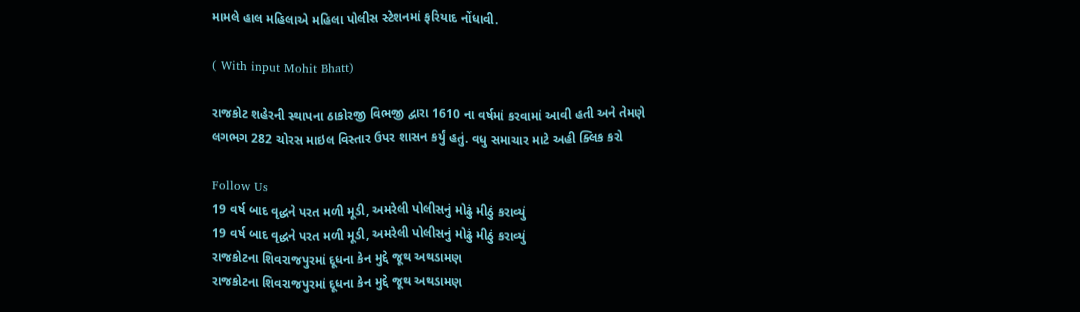મામલે હાલ મહિલાએ મહિલા પોલીસ સ્ટેશનમાં ફરિયાદ નોંધાવી.

( With input Mohit Bhatt)

રાજકોટ શહેરની સ્થાપના ઠાકોરજી વિભજી દ્વારા 1610 ના વર્ષમાં કરવામાં આવી હતી અને તેમણે લગભગ 282 ચોરસ માઇલ વિસ્તાર ઉપર શાસન કર્યું હતું. વધુ સમાચાર માટે અહી ક્લિક કરો

Follow Us
19 વર્ષ બાદ વૃદ્ધને પરત મળી મૂડી, અમરેલી પોલીસનું મોઢું મીઠું કરાવ્યું
19 વર્ષ બાદ વૃદ્ધને પરત મળી મૂડી, અમરેલી પોલીસનું મોઢું મીઠું કરાવ્યું
રાજકોટના શિવરાજપુરમાં દૂધના કેન મુદ્દે જૂથ અથડામણ
રાજકોટના શિવરાજપુરમાં દૂધના કેન મુદ્દે જૂથ અથડામણ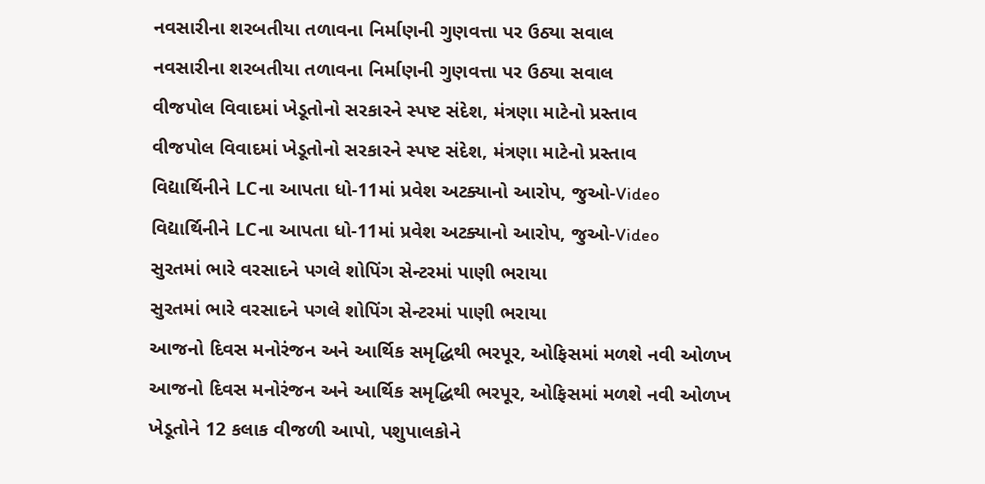નવસારીના શરબતીયા તળાવના નિર્માણની ગુણવત્તા પર ઉઠ્યા સવાલ
નવસારીના શરબતીયા તળાવના નિર્માણની ગુણવત્તા પર ઉઠ્યા સવાલ
વીજપોલ વિવાદમાં ખેડૂતોનો સરકારને સ્પષ્ટ સંદેશ, મંત્રણા માટેનો પ્રસ્તાવ
વીજપોલ વિવાદમાં ખેડૂતોનો સરકારને સ્પષ્ટ સંદેશ, મંત્રણા માટેનો પ્રસ્તાવ
વિદ્યાર્થિનીને LCના આપતા ધો-11માં પ્રવેશ અટક્યાનો આરોપ, જુઓ-Video
વિદ્યાર્થિનીને LCના આપતા ધો-11માં પ્રવેશ અટક્યાનો આરોપ, જુઓ-Video
સુરતમાં ભારે વરસાદને પગલે શોપિંગ સેન્ટરમાં પાણી ભરાયા
સુરતમાં ભારે વરસાદને પગલે શોપિંગ સેન્ટરમાં પાણી ભરાયા
આજનો દિવસ મનોરંજન અને આર્થિક સમૃદ્ધિથી ભરપૂર, ઓફિસમાં મળશે નવી ઓળખ
આજનો દિવસ મનોરંજન અને આર્થિક સમૃદ્ધિથી ભરપૂર, ઓફિસમાં મળશે નવી ઓળખ
ખેડૂતોને 12 કલાક વીજળી આપો, પશુપાલકોને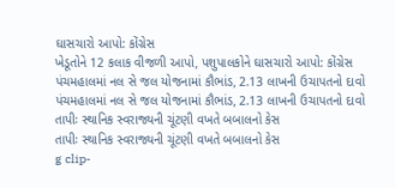ઘાસચારો આપો: કોંગ્રેસ
ખેડૂતોને 12 કલાક વીજળી આપો, પશુપાલકોને ઘાસચારો આપો: કોંગ્રેસ
પંચમહાલમાં નલ સે જલ યોજનામાં કૌભાંડ, 2.13 લાખની ઉચાપતનો દાવો
પંચમહાલમાં નલ સે જલ યોજનામાં કૌભાંડ, 2.13 લાખની ઉચાપતનો દાવો
તાપીઃ સ્થાનિક સ્વરાજ્યની ચૂંટણી વખતે બબાલનો કેસ
તાપીઃ સ્થાનિક સ્વરાજ્યની ચૂંટણી વખતે બબાલનો કેસ
g clip-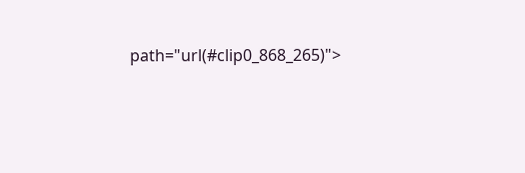path="url(#clip0_868_265)">